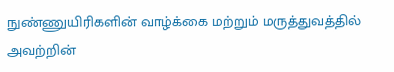நுண்ணுயிரிகளின் வாழ்க்கை மற்றும் மருத்துவத்தில் அவற்றின்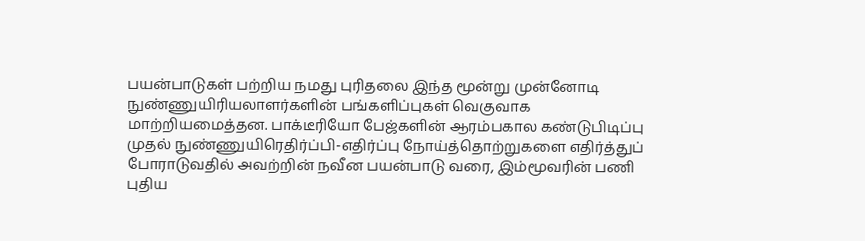பயன்பாடுகள் பற்றிய நமது புரிதலை இந்த மூன்று முன்னோடி நுண்ணுயிரியலாளர்களின் பங்களிப்புகள் வெகுவாக மாற்றியமைத்தன. பாக்டீரியோ பேஜ்களின் ஆரம்பகால கண்டுபிடிப்பு முதல் நுண்ணுயிரெதிர்ப்பி-எதிர்ப்பு நோய்த்தொற்றுகளை எதிர்த்துப் போராடுவதில் அவற்றின் நவீன பயன்பாடு வரை, இம்மூவரின் பணி புதிய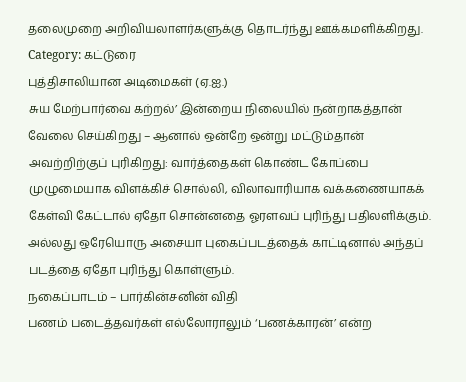தலைமுறை அறிவியலாளர்களுக்கு தொடர்ந்து ஊக்கமளிக்கிறது.
Category: கட்டுரை
புத்திசாலியான அடிமைகள் (ஏ.ஐ.)
சுய மேற்பார்வை கற்றல்’ இன்றைய நிலையில் நன்றாகத்தான் வேலை செய்கிறது – ஆனால் ஒன்றே ஒன்று மட்டும்தான் அவற்றிற்குப் புரிகிறது: வார்த்தைகள் கொண்ட கோப்பை முழுமையாக விளக்கிச் சொல்லி, விலாவாரியாக வக்கணையாகக் கேள்வி கேட்டால் ஏதோ சொன்னதை ஓரளவப் புரிந்து பதிலளிக்கும். அல்லது ஒரேயொரு அசையா புகைப்படத்தைக் காட்டினால் அந்தப் படத்தை ஏதோ புரிந்து கொள்ளும்.
நகைப்பாடம் – பார்கின்சனின் விதி
பணம் படைத்தவர்கள் எல்லோராலும் ‘பணக்காரன்’ என்ற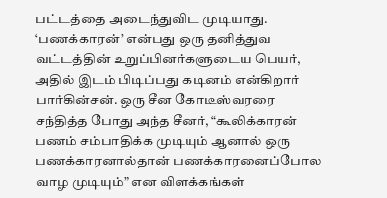பட்டத்தை அடைந்துவிட முடியாது. ‘பணக்காரன்’ என்பது ஒரு தனித்துவ வட்டத்தின் உறுப்பினர்களுடைய பெயர், அதில் இடம் பிடிப்பது கடினம் என்கிறார் பார்கின்சன். ஒரு சீன கோடீஸ்வரரை சந்தித்த போது அந்த சீனர், “கூலிக்காரன் பணம் சம்பாதிக்க முடியும் ஆனால் ஒரு பணக்காரனால்தான் பணக்காரனைப்போல வாழ முடியும்” என விளக்கங்கள்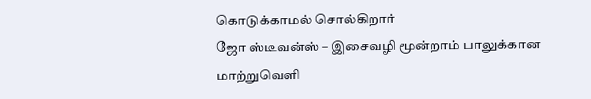கொடுக்காமல் சொல்கிறார்
ஜோ ஸ்டீவன்ஸ் – இசைவழி மூன்றாம் பாலுக்கான மாற்றுவெளி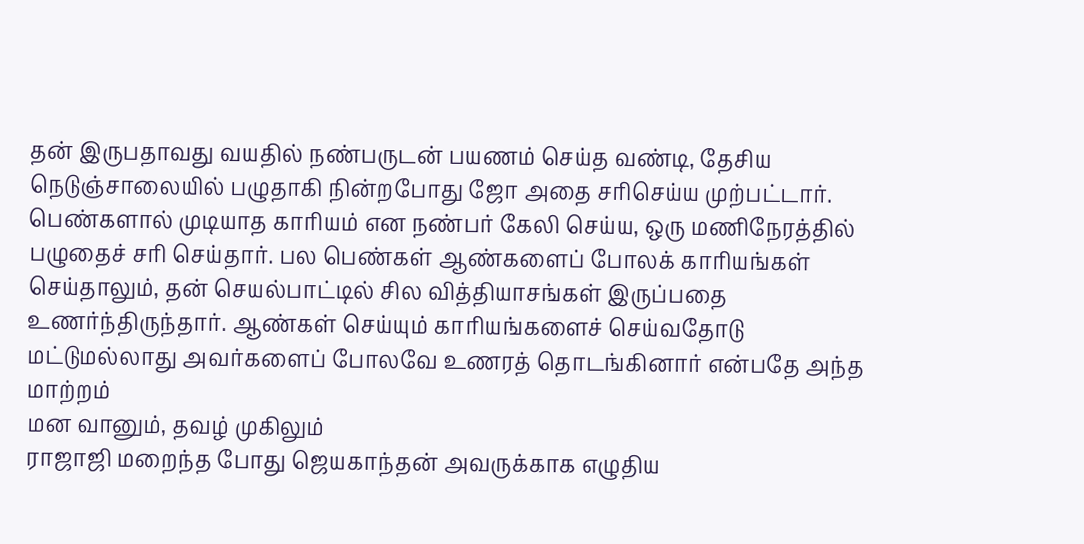தன் இருபதாவது வயதில் நண்பருடன் பயணம் செய்த வண்டி, தேசிய நெடுஞ்சாலையில் பழுதாகி நின்றபோது ஜோ அதை சரிசெய்ய முற்பட்டார். பெண்களால் முடியாத காரியம் என நண்பர் கேலி செய்ய, ஒரு மணிநேரத்தில் பழுதைச் சரி செய்தார். பல பெண்கள் ஆண்களைப் போலக் காரியங்கள் செய்தாலும், தன் செயல்பாட்டில் சில வித்தியாசங்கள் இருப்பதை உணர்ந்திருந்தார். ஆண்கள் செய்யும் காரியங்களைச் செய்வதோடு மட்டுமல்லாது அவர்களைப் போலவே உணரத் தொடங்கினார் என்பதே அந்த மாற்றம்
மன வானும், தவழ் முகிலும்
ராஜாஜி மறைந்த போது ஜெயகாந்தன் அவருக்காக எழுதிய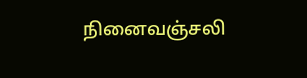நினைவஞ்சலி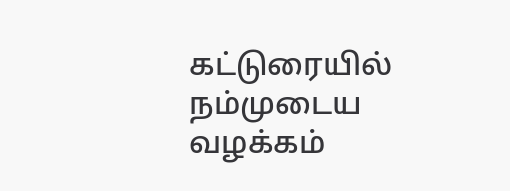கட்டுரையில் நம்முடைய வழக்கம்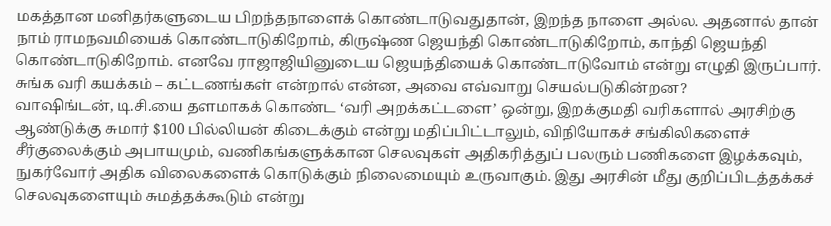மகத்தான மனிதர்களுடைய பிறந்தநாளைக் கொண்டாடுவதுதான், இறந்த நாளை அல்ல. அதனால் தான் நாம் ராமநவமியைக் கொண்டாடுகிறோம், கிருஷ்ண ஜெயந்தி கொண்டாடுகிறோம், காந்தி ஜெயந்தி கொண்டாடுகிறோம். எனவே ராஜாஜியினுடைய ஜெயந்தியைக் கொண்டாடுவோம் என்று எழுதி இருப்பார்.
சுங்க வரி கயக்கம் – கட்டணங்கள் என்றால் என்ன, அவை எவ்வாறு செயல்படுகின்றன?
வாஷிங்டன், டி.சி.யை தளமாகக் கொண்ட ‘வரி அறக்கட்டளை’ ஒன்று, இறக்குமதி வரிகளால் அரசிற்கு ஆண்டுக்கு சுமார் $100 பில்லியன் கிடைக்கும் என்று மதிப்பிட்டாலும், விநியோகச் சங்கிலிகளைச் சீர்குலைக்கும் அபாயமும், வணிகங்களுக்கான செலவுகள் அதிகரித்துப் பலரும் பணிகளை இழக்கவும், நுகர்வோர் அதிக விலைகளைக் கொடுக்கும் நிலைமையும் உருவாகும். இது அரசின் மீது குறிப்பிடத்தக்கச் செலவுகளையும் சுமத்தக்கூடும் என்று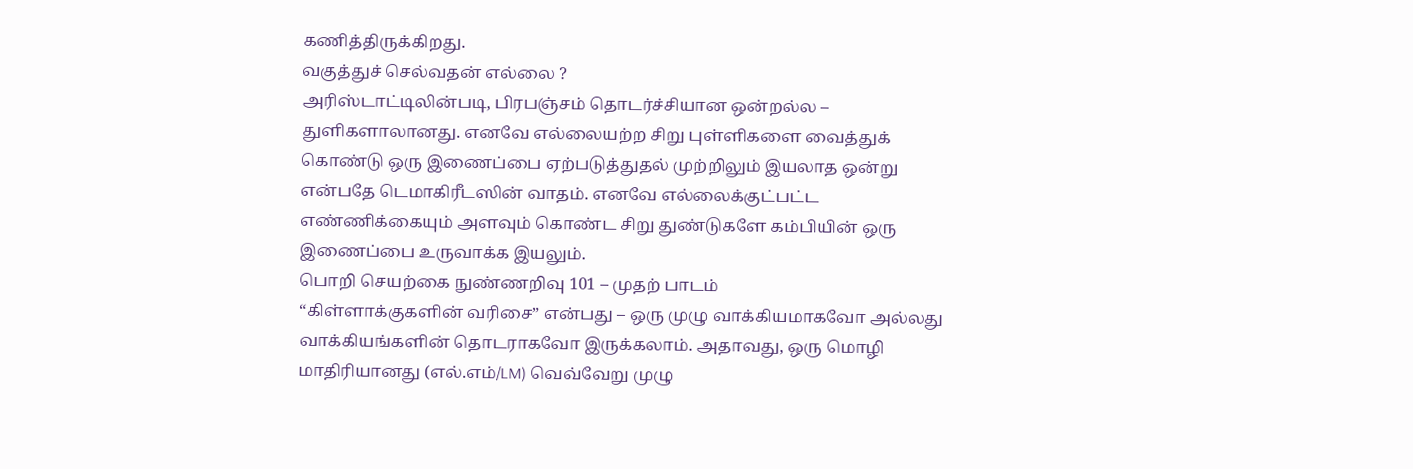கணித்திருக்கிறது.
வகுத்துச் செல்வதன் எல்லை ?
அரிஸ்டாட்டிலின்படி, பிரபஞ்சம் தொடர்ச்சியான ஒன்றல்ல – துளிகளாலானது. எனவே எல்லையற்ற சிறு புள்ளிகளை வைத்துக் கொண்டு ஒரு இணைப்பை ஏற்படுத்துதல் முற்றிலும் இயலாத ஒன்று என்பதே டெமாகிரீடஸின் வாதம். எனவே எல்லைக்குட்பட்ட எண்ணிக்கையும் அளவும் கொண்ட சிறு துண்டுகளே கம்பியின் ஒரு இணைப்பை உருவாக்க இயலும்.
பொறி செயற்கை நுண்ணறிவு 101 – முதற் பாடம்
“கிள்ளாக்குகளின் வரிசை” என்பது – ஒரு முழு வாக்கியமாகவோ அல்லது வாக்கியங்களின் தொடராகவோ இருக்கலாம். அதாவது, ஒரு மொழி மாதிரியானது (எல்.எம்/LM) வெவ்வேறு முழு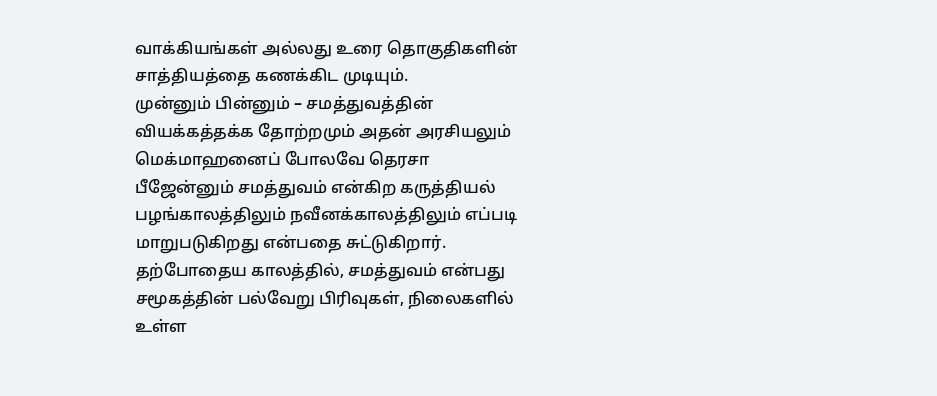வாக்கியங்கள் அல்லது உரை தொகுதிகளின் சாத்தியத்தை கணக்கிட முடியும்.
முன்னும் பின்னும் – சமத்துவத்தின் வியக்கத்தக்க தோற்றமும் அதன் அரசியலும்
மெக்மாஹனைப் போலவே தெரசா பீஜேன்னும் சமத்துவம் என்கிற கருத்தியல் பழங்காலத்திலும் நவீனக்காலத்திலும் எப்படி மாறுபடுகிறது என்பதை சுட்டுகிறார். தற்போதைய காலத்தில், சமத்துவம் என்பது சமூகத்தின் பல்வேறு பிரிவுகள், நிலைகளில் உள்ள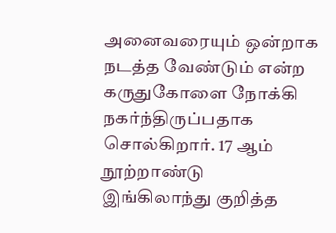அனைவரையும் ஒன்றாக நடத்த வேண்டும் என்ற கருதுகோளை நோக்கி நகர்ந்திருப்பதாக சொல்கிறார். 17 ஆம் நூற்றாண்டு இங்கிலாந்து குறித்த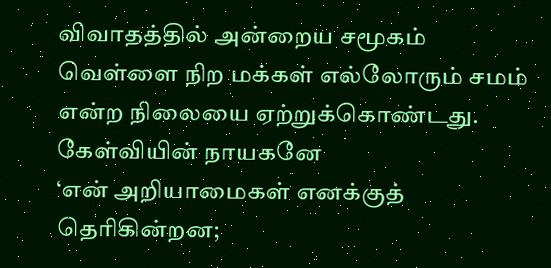விவாதத்தில் அன்றைய சமூகம் வெள்ளை நிற மக்கள் எல்லோரும் சமம் என்ற நிலையை ஏற்றுக்கொண்டது.
கேள்வியின் நாயகனே
‘என் அறியாமைகள் எனக்குத் தெரிகின்றன;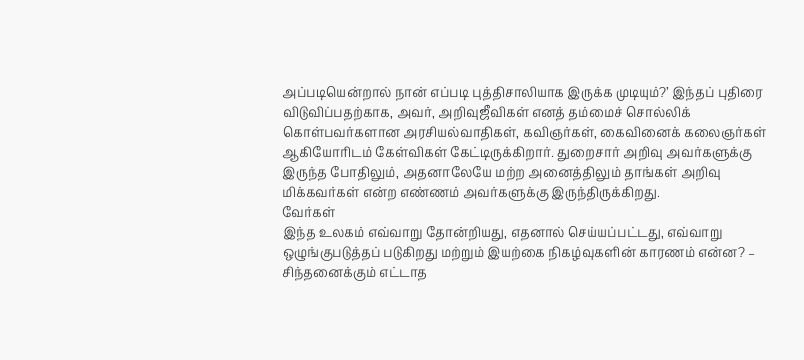அப்படியென்றால் நான் எப்படி புத்திசாலியாக இருக்க முடியும்?’ இந்தப் புதிரை விடுவிப்பதற்காக, அவர், அறிவுஜீவிகள் எனத் தம்மைச் சொல்லிக் கொள்பவர்களான அரசியல்வாதிகள், கவிஞர்கள், கைவினைக் கலைஞர்கள் ஆகியோரிடம் கேள்விகள் கேட்டிருக்கிறார். துறைசார் அறிவு அவர்களுக்கு இருந்த போதிலும், அதனாலேயே மற்ற அனைத்திலும் தாங்கள் அறிவு மிக்கவர்கள் என்ற எண்ணம் அவர்களுக்கு இருந்திருக்கிறது.
வேர்கள்
இந்த உலகம் எவ்வாறு தோன்றியது, எதனால் செய்யப்பட்டது, எவ்வாறு ஒழுங்குபடுத்தப் படுகிறது மற்றும் இயற்கை நிகழ்வுகளின் காரணம் என்ன? – சிந்தனைக்கும் எட்டாத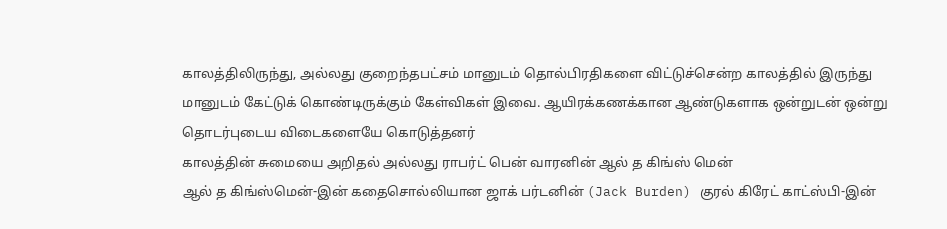காலத்திலிருந்து, அல்லது குறைந்தபட்சம் மானுடம் தொல்பிரதிகளை விட்டுச்சென்ற காலத்தில் இருந்து மானுடம் கேட்டுக் கொண்டிருக்கும் கேள்விகள் இவை. ஆயிரக்கணக்கான ஆண்டுகளாக ஒன்றுடன் ஒன்று தொடர்புடைய விடைகளையே கொடுத்தனர்
காலத்தின் சுமையை அறிதல் அல்லது ராபர்ட் பென் வாரனின் ஆல் த கிங்ஸ் மென்
ஆல் த கிங்ஸ்மென்-இன் கதைசொல்லியான ஜாக் பர்டனின் (Jack Burden) குரல் கிரேட் காட்ஸ்பி-இன்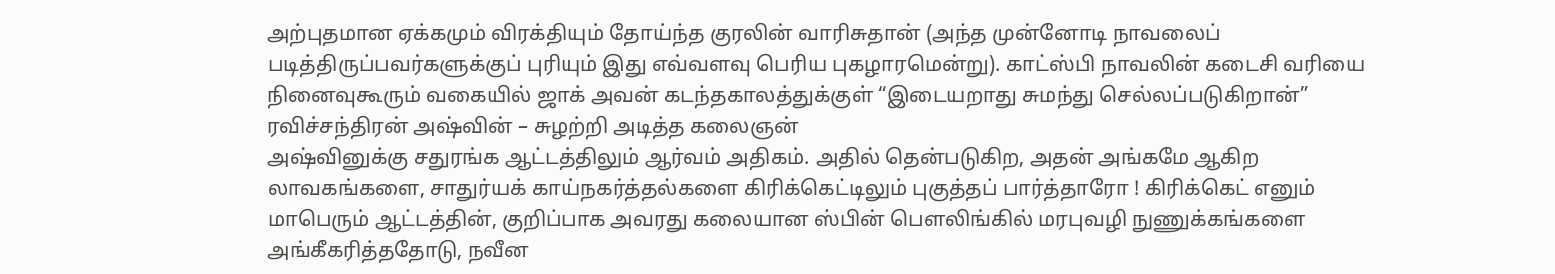அற்புதமான ஏக்கமும் விரக்தியும் தோய்ந்த குரலின் வாரிசுதான் (அந்த முன்னோடி நாவலைப் படித்திருப்பவர்களுக்குப் புரியும் இது எவ்வளவு பெரிய புகழாரமென்று). காட்ஸ்பி நாவலின் கடைசி வரியை நினைவுகூரும் வகையில் ஜாக் அவன் கடந்தகாலத்துக்குள் “இடையறாது சுமந்து செல்லப்படுகிறான்”
ரவிச்சந்திரன் அஷ்வின் – சுழற்றி அடித்த கலைஞன்
அஷ்வினுக்கு சதுரங்க ஆட்டத்திலும் ஆர்வம் அதிகம். அதில் தென்படுகிற, அதன் அங்கமே ஆகிற லாவகங்களை, சாதுர்யக் காய்நகர்த்தல்களை கிரிக்கெட்டிலும் புகுத்தப் பார்த்தாரோ ! கிரிக்கெட் எனும் மாபெரும் ஆட்டத்தின், குறிப்பாக அவரது கலையான ஸ்பின் பௌலிங்கில் மரபுவழி நுணுக்கங்களை அங்கீகரித்ததோடு, நவீன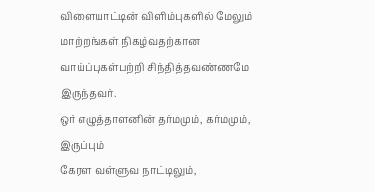விளையாட்டின் விளிம்புகளில் மேலும் மாற்றங்கள் நிகழ்வதற்கான வாய்ப்புகள்பற்றி சிந்தித்தவண்ணமே இருந்தவர்.
ஒர் எழுத்தாளனின் தர்மமும், கர்மமும், இருப்பும்
கேரள வள்ளுவ நாட்டிலும்,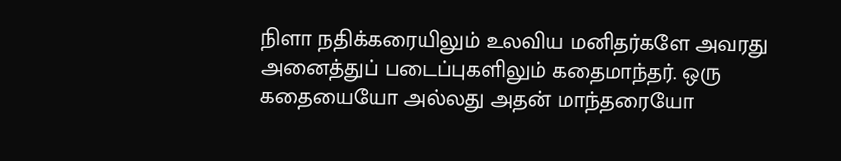நிளா நதிக்கரையிலும் உலவிய மனிதர்களே அவரது அனைத்துப் படைப்புகளிலும் கதைமாந்தர். ஒரு கதையையோ அல்லது அதன் மாந்தரையோ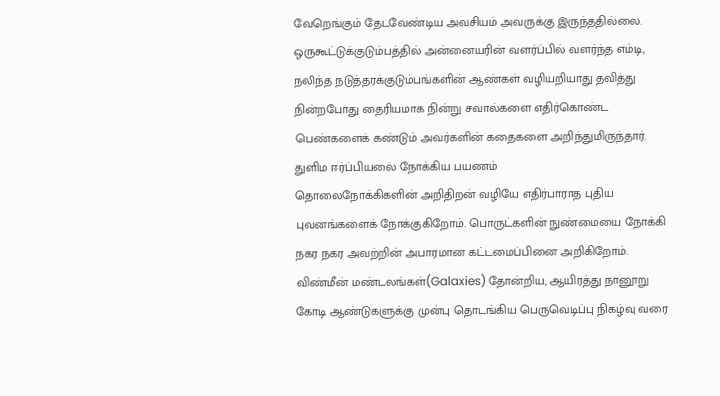வேறெங்கும் தேடவேண்டிய அவசியம் அவருக்கு இருந்ததில்லை. ஒருகூட்டுக்குடும்பத்தில் அன்னையரின் வளர்ப்பில் வளர்ந்த எம்டி, நலிந்த நடுத்தரக்குடும்பங்களின் ஆண்கள் வழியறியாது தவித்து நின்றபோது தைரியமாக நின்று சவால்களை எதிர்கொண்ட பெண்களைக் கண்டும் அவர்களின் கதைகளை அறிந்துமிருந்தார்.
துளிம ஈர்ப்பியலை நோக்கிய பயணம்
தொலைநோக்கிகளின் அறிதிறன் வழியே எதிர்பாராத புதிய புவனங்களைக் நோக்குகிறோம். பொருட்களின் நுண்மையை நோக்கி நகர நகர அவற்றின் அபாரமான கட்டமைப்பினை அறிகிறோம். விண்மீன் மண்டலங்கள்(Galaxies) தோன்றிய, ஆயிரத்து நானூறு கோடி ஆண்டுகளுக்கு முன்பு தொடங்கிய பெருவெடிப்பு நிகழ்வு வரை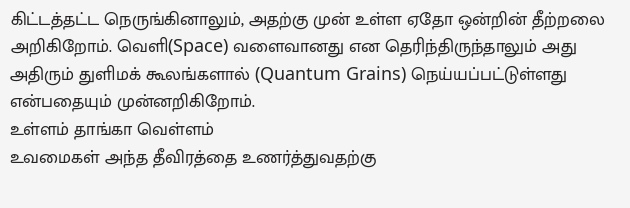கிட்டத்தட்ட நெருங்கினாலும், அதற்கு முன் உள்ள ஏதோ ஒன்றின் தீற்றலை அறிகிறோம். வெளி(Space) வளைவானது என தெரிந்திருந்தாலும் அது அதிரும் துளிமக் கூலங்களால் (Quantum Grains) நெய்யப்பட்டுள்ளது என்பதையும் முன்னறிகிறோம்.
உள்ளம் தாங்கா வெள்ளம்
உவமைகள் அந்த தீவிரத்தை உணர்த்துவதற்கு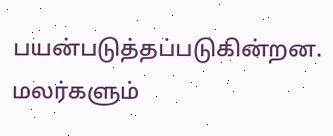பயன்படுத்தப்படுகின்றன. மலர்களும்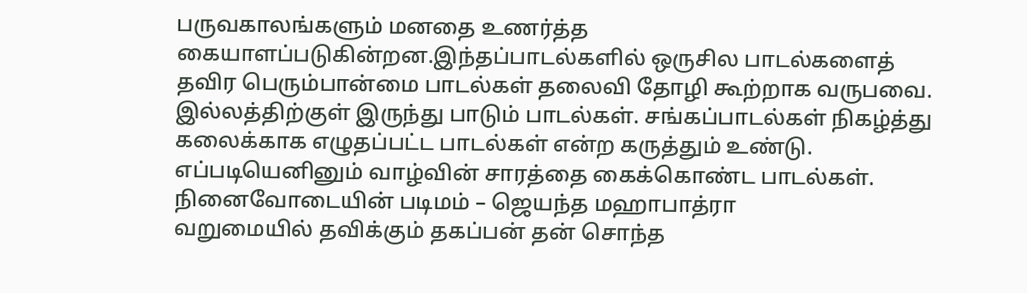பருவகாலங்களும் மனதை உணர்த்த கையாளப்படுகின்றன.இந்தப்பாடல்களில் ஒருசில பாடல்களைத் தவிர பெரும்பான்மை பாடல்கள் தலைவி தோழி கூற்றாக வருபவை. இல்லத்திற்குள் இருந்து பாடும் பாடல்கள். சங்கப்பாடல்கள் நிகழ்த்து கலைக்காக எழுதப்பட்ட பாடல்கள் என்ற கருத்தும் உண்டு. எப்படியெனினும் வாழ்வின் சாரத்தை கைக்கொண்ட பாடல்கள்.
நினைவோடையின் படிமம் – ஜெயந்த மஹாபாத்ரா
வறுமையில் தவிக்கும் தகப்பன் தன் சொந்த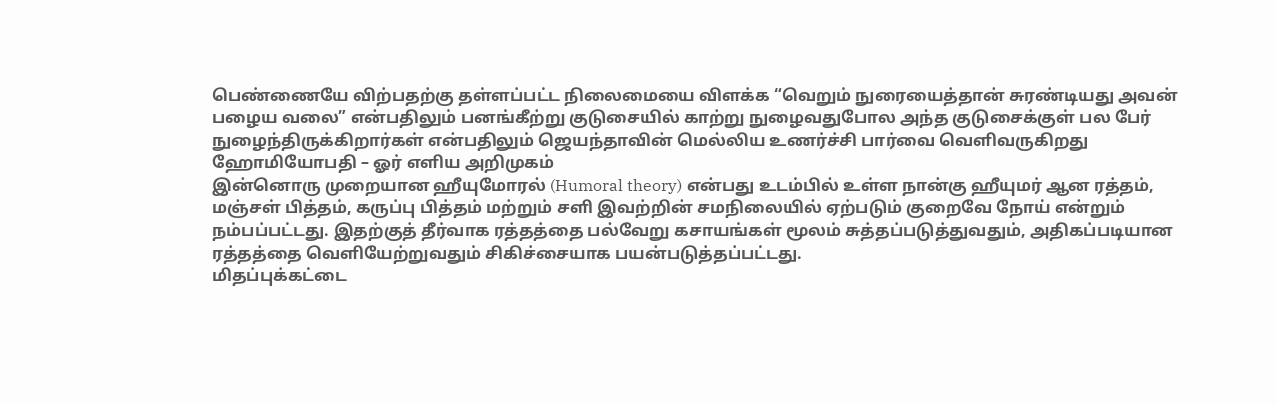பெண்ணையே விற்பதற்கு தள்ளப்பட்ட நிலைமையை விளக்க “வெறும் நுரையைத்தான் சுரண்டியது அவன் பழைய வலை” என்பதிலும் பனங்கீற்று குடுசையில் காற்று நுழைவதுபோல அந்த குடுசைக்குள் பல பேர் நுழைந்திருக்கிறார்கள் என்பதிலும் ஜெயந்தாவின் மெல்லிய உணர்ச்சி பார்வை வெளிவருகிறது
ஹோமியோபதி – ஓர் எளிய அறிமுகம்
இன்னொரு முறையான ஹீயுமோரல் (Humoral theory) என்பது உடம்பில் உள்ள நான்கு ஹீயுமர் ஆன ரத்தம், மஞ்சள் பித்தம், கருப்பு பித்தம் மற்றும் சளி இவற்றின் சமநிலையில் ஏற்படும் குறைவே நோய் என்றும் நம்பப்பட்டது. இதற்குத் தீர்வாக ரத்தத்தை பல்வேறு கசாயங்கள் மூலம் சுத்தப்படுத்துவதும், அதிகப்படியான ரத்தத்தை வெளியேற்றுவதும் சிகிச்சையாக பயன்படுத்தப்பட்டது.
மிதப்புக்கட்டை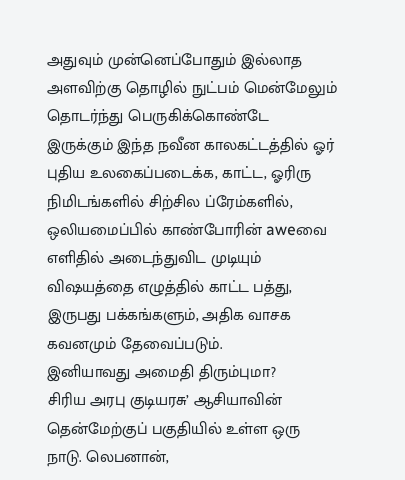அதுவும் முன்னெப்போதும் இல்லாத அளவிற்கு தொழில் நுட்பம் மென்மேலும் தொடர்ந்து பெருகிக்கொண்டே இருக்கும் இந்த நவீன காலகட்டத்தில் ஓர் புதிய உலகைப்படைக்க, காட்ட, ஓரிரு நிமிடங்களில் சிற்சில ப்ரேம்களில், ஒலியமைப்பில் காண்போரின் aweவை எளிதில் அடைந்துவிட முடியும் விஷயத்தை எழுத்தில் காட்ட பத்து, இருபது பக்கங்களும், அதிக வாசக கவனமும் தேவைப்படும்.
இனியாவது அமைதி திரும்புமா?
சிரிய அரபு குடியரசு’ ஆசியாவின் தென்மேற்குப் பகுதியில் உள்ள ஒரு நாடு. லெபனான்,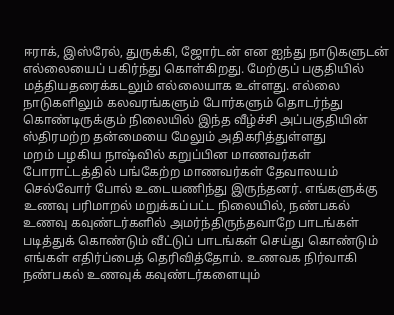ஈராக், இஸ்ரேல், துருக்கி, ஜோர்டன் என ஐந்து நாடுகளுடன் எல்லையைப் பகிர்ந்து கொள்கிறது. மேற்குப் பகுதியில் மத்தியதரைக்கடலும் எல்லையாக உள்ளது. எல்லை நாடுகளிலும் கலவரங்களும் போர்களும் தொடர்ந்து கொண்டிருக்கும் நிலையில் இந்த வீழ்ச்சி அப்பகுதியின் ஸ்திரமற்ற தன்மையை மேலும் அதிகரித்துள்ளது
மறம் பழகிய நாஷ்வில் கறுப்பின மாணவர்கள்
போராட்டத்தில் பங்கேற்ற மாணவர்கள் தேவாலயம் செல்வோர் போல் உடையணிந்து இருந்தனர். எங்களுக்கு உணவு பரிமாறல் மறுக்கப்பட்ட நிலையில், நண்பகல் உணவு கவுண்டர்களில் அமர்ந்திருந்தவாறே பாடங்கள் படித்துக் கொண்டும் வீட்டுப் பாடங்கள் செய்து கொண்டும் எங்கள் எதிர்ப்பைத் தெரிவித்தோம். உணவக நிர்வாகி நண்பகல் உணவுக் கவுண்டர்களையும்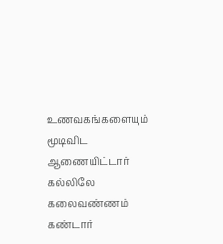உணவகங்களையும் மூடிவிட ஆணையிட்டார்
கல்லிலே கலைவண்ணம் கண்டார்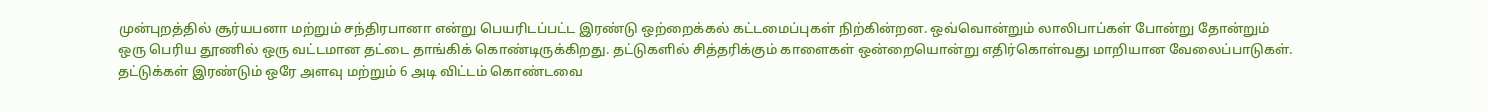முன்புறத்தில் சூர்யபனா மற்றும் சந்திரபானா என்று பெயரிடப்பட்ட இரண்டு ஒற்றைக்கல் கட்டமைப்புகள் நிற்கின்றன. ஒவ்வொன்றும் லாலிபாப்கள் போன்று தோன்றும் ஒரு பெரிய தூணில் ஒரு வட்டமான தட்டை தாங்கிக் கொண்டிருக்கிறது. தட்டுகளில் சித்தரிக்கும் காளைகள் ஒன்றையொன்று எதிர்கொள்வது மாறியான வேலைப்பாடுகள். தட்டுக்கள் இரண்டும் ஒரே அளவு மற்றும் 6 அடி விட்டம் கொண்டவை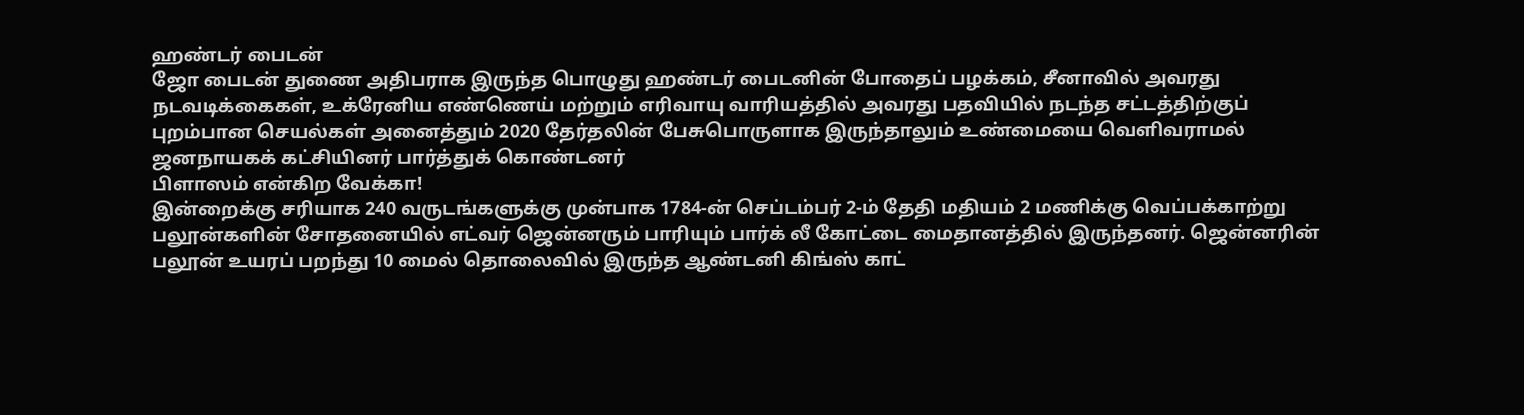ஹண்டர் பைடன்
ஜோ பைடன் துணை அதிபராக இருந்த பொழுது ஹண்டர் பைடனின் போதைப் பழக்கம், சீனாவில் அவரது நடவடிக்கைகள், உக்ரேனிய எண்ணெய் மற்றும் எரிவாயு வாரியத்தில் அவரது பதவியில் நடந்த சட்டத்திற்குப் புறம்பான செயல்கள் அனைத்தும் 2020 தேர்தலின் பேசுபொருளாக இருந்தாலும் உண்மையை வெளிவராமல் ஜனநாயகக் கட்சியினர் பார்த்துக் கொண்டனர்
பிளாஸம் என்கிற வேக்கா!
இன்றைக்கு சரியாக 240 வருடங்களுக்கு முன்பாக 1784-ன் செப்டம்பர் 2-ம் தேதி மதியம் 2 மணிக்கு வெப்பக்காற்று பலூன்களின் சோதனையில் எட்வர் ஜென்னரும் பாரியும் பார்க் லீ கோட்டை மைதானத்தில் இருந்தனர். ஜென்னரின் பலூன் உயரப் பறந்து 10 மைல் தொலைவில் இருந்த ஆண்டனி கிங்ஸ் காட்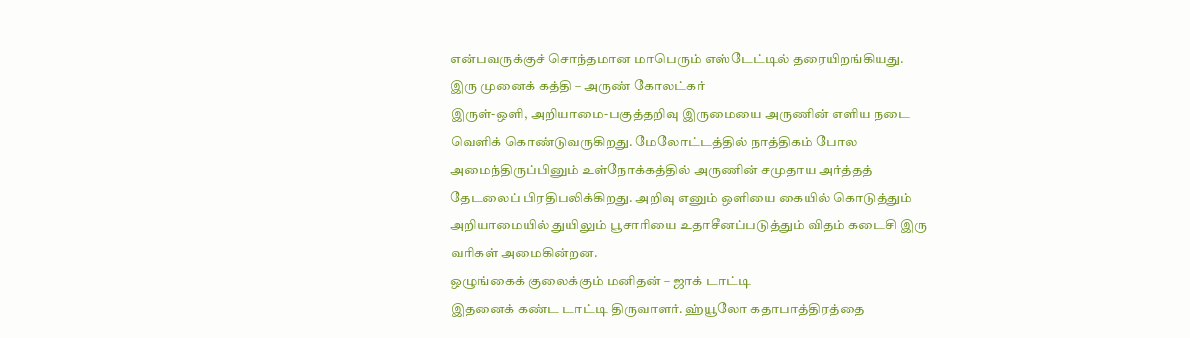என்பவருக்குச் சொந்தமான மாபெரும் எஸ்டேட்டில் தரையிறங்கியது.
இரு முனைக் கத்தி – அருண் கோலட்கர்
இருள்-ஒளி, அறியாமை-பகுத்தறிவு இருமையை அருணின் எளிய நடை வெளிக் கொண்டுவருகிறது. மேலோட்டத்தில் நாத்திகம் போல அமைந்திருப்பினும் உள்நோக்கத்தில் அருணின் சமுதாய அர்த்தத் தேடலைப் பிரதிபலிக்கிறது. அறிவு எனும் ஒளியை கையில் கொடுத்தும் அறியாமையில் துயிலும் பூசாரியை உதாசீனப்படுத்தும் விதம் கடைசி இரு வரிகள் அமைகின்றன.
ஒழுங்கைக் குலைக்கும் மனிதன் – ஜாக் டாட்டி
இதனைக் கண்ட டாட்டி திருவாளர். ஹ்யூலோ கதாபாத்திரத்தை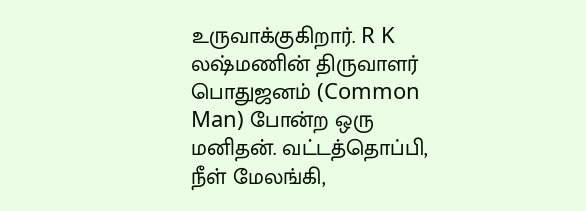உருவாக்குகிறார். R K லஷ்மணின் திருவாளர் பொதுஜனம் (Common Man) போன்ற ஒரு மனிதன். வட்டத்தொப்பி, நீள் மேலங்கி,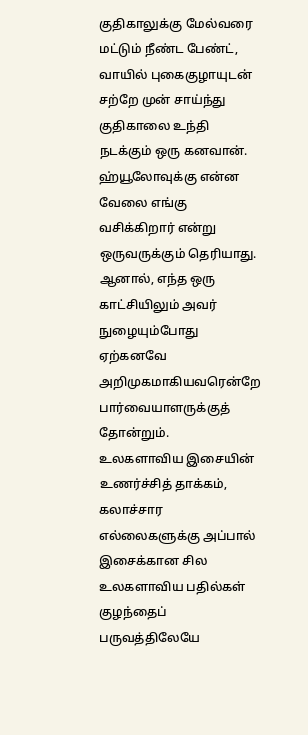குதிகாலுக்கு மேல்வரை மட்டும் நீண்ட பேண்ட், வாயில் புகைகுழாயுடன் சற்றே முன் சாய்ந்து குதிகாலை உந்தி நடக்கும் ஒரு கனவான். ஹ்யூலோவுக்கு என்ன வேலை எங்கு வசிக்கிறார் என்று ஒருவருக்கும் தெரியாது. ஆனால், எந்த ஒரு காட்சியிலும் அவர் நுழையும்போது ஏற்கனவே அறிமுகமாகியவரென்றே பார்வையாளருக்குத் தோன்றும்.
உலகளாவிய இசையின் உணர்ச்சித் தாக்கம், கலாச்சார எல்லைகளுக்கு அப்பால்
இசைக்கான சில உலகளாவிய பதில்கள் குழந்தைப் பருவத்திலேயே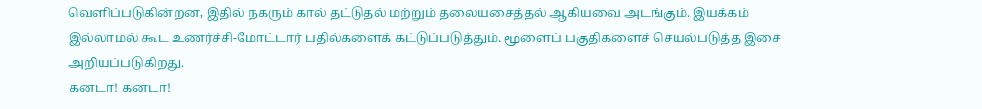வெளிப்படுகின்றன, இதில் நகரும் கால் தட்டுதல் மற்றும் தலையசைத்தல் ஆகியவை அடங்கும். இயக்கம் இல்லாமல் கூட உணர்ச்சி-மோட்டார் பதில்களைக் கட்டுப்படுத்தும். மூளைப் பகுதிகளைச் செயல்படுத்த இசை அறியப்படுகிறது.
கனடா! கனடா!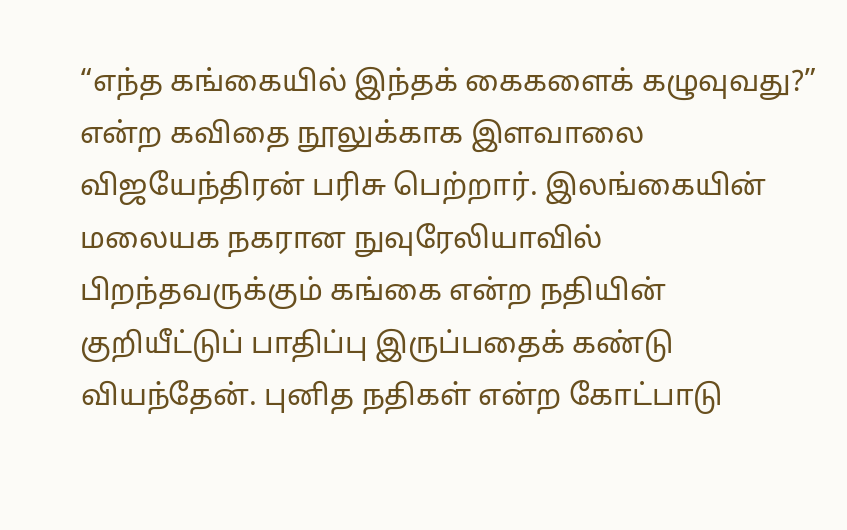“எந்த கங்கையில் இந்தக் கைகளைக் கழுவுவது?” என்ற கவிதை நூலுக்காக இளவாலை விஜயேந்திரன் பரிசு பெற்றார். இலங்கையின் மலையக நகரான நுவுரேலியாவில் பிறந்தவருக்கும் கங்கை என்ற நதியின் குறியீட்டுப் பாதிப்பு இருப்பதைக் கண்டு வியந்தேன். புனித நதிகள் என்ற கோட்பாடு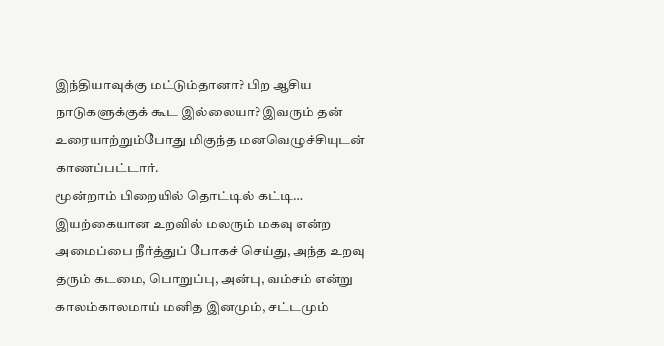இந்தியாவுக்கு மட்டும்தானா? பிற ஆசிய நாடுகளுக்குக் கூட இல்லையா? இவரும் தன் உரையாற்றும்போது மிகுந்த மனவெழுச்சியுடன் காணப்பட்டார்.
மூன்றாம் பிறையில் தொட்டில் கட்டி…
இயற்கையான உறவில் மலரும் மகவு என்ற அமைப்பை நீர்த்துப் போகச் செய்து, அந்த உறவு தரும் கடமை, பொறுப்பு, அன்பு, வம்சம் என்று காலம்காலமாய் மனித இனமும், சட்டமும்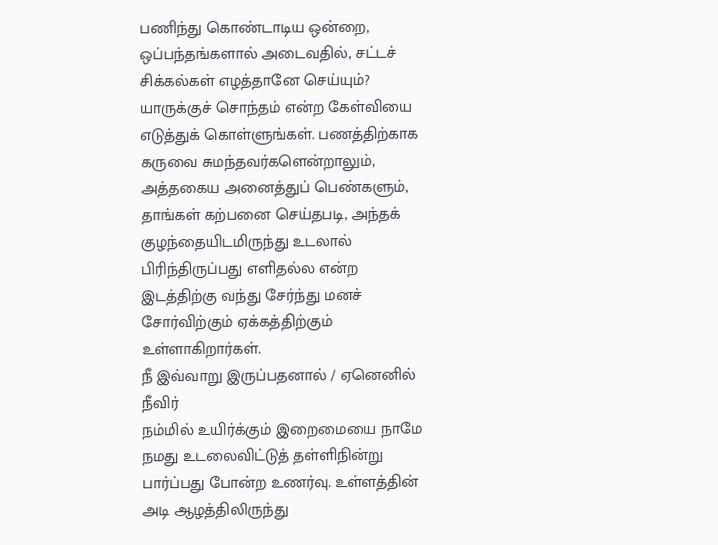பணிந்து கொண்டாடிய ஒன்றை, ஒப்பந்தங்களால் அடைவதில், சட்டச் சிக்கல்கள் எழத்தானே செய்யும்? யாருக்குச் சொந்தம் என்ற கேள்வியை எடுத்துக் கொள்ளுங்கள். பணத்திற்காக கருவை சுமந்தவர்களென்றாலும், அத்தகைய அனைத்துப் பெண்களும், தாங்கள் கற்பனை செய்தபடி, அந்தக் குழந்தையிடமிருந்து உடலால் பிரிந்திருப்பது எளிதல்ல என்ற இடத்திற்கு வந்து சேர்ந்து மனச் சோர்விற்கும் ஏக்கத்திற்கும் உள்ளாகிறார்கள்.
நீ இவ்வாறு இருப்பதனால் / ஏனெனில் நீவிர்
நம்மில் உயிர்க்கும் இறைமையை நாமே நமது உடலைவிட்டுத் தள்ளிநின்று பார்ப்பது போன்ற உணர்வு. உள்ளத்தின் அடி ஆழத்திலிருந்து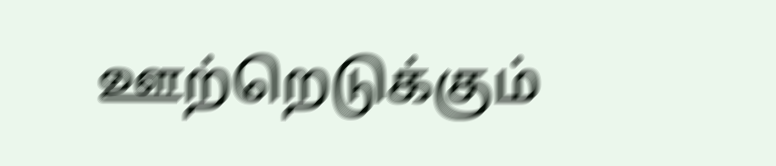ஊற்றெடுக்கும்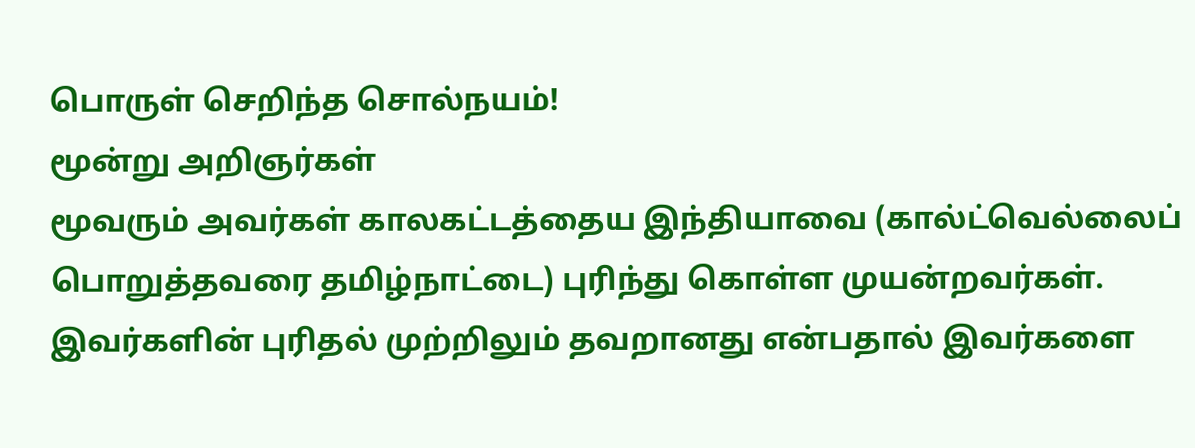பொருள் செறிந்த சொல்நயம்!
மூன்று அறிஞர்கள்
மூவரும் அவர்கள் காலகட்டத்தைய இந்தியாவை (கால்ட்வெல்லைப் பொறுத்தவரை தமிழ்நாட்டை) புரிந்து கொள்ள முயன்றவர்கள். இவர்களின் புரிதல் முற்றிலும் தவறானது என்பதால் இவர்களை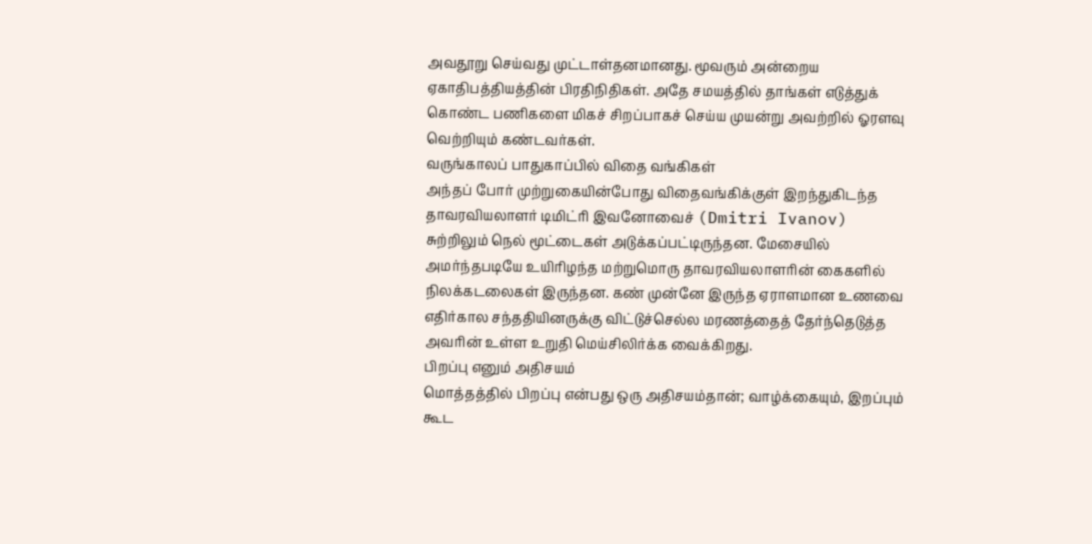அவதூறு செய்வது முட்டாள்தனமானது. மூவரும் அன்றைய ஏகாதிபத்தியத்தின் பிரதிநிதிகள். அதே சமயத்தில் தாங்கள் எடுத்துக் கொண்ட பணிகளை மிகச் சிறப்பாகச் செய்ய முயன்று அவற்றில் ஓரளவு வெற்றியும் கண்டவர்கள்.
வருங்காலப் பாதுகாப்பில் விதை வங்கிகள்
அந்தப் போர் முற்றுகையின்போது விதைவங்கிக்குள் இறந்துகிடந்த தாவரவியலாளர் டிமிட்ரி இவனோவைச் (Dmitri Ivanov) சுற்றிலும் நெல் மூட்டைகள் அடுக்கப்பட்டிருந்தன. மேசையில் அமர்ந்தபடியே உயிரிழந்த மற்றுமொரு தாவரவியலாளரின் கைகளில் நிலக்கடலைகள் இருந்தன. கண் முன்னே இருந்த ஏராளமான உணவை எதிர்கால சந்ததியினருக்கு விட்டுச்செல்ல மரணத்தைத் தேர்ந்தெடுத்த அவரின் உள்ள உறுதி மெய்சிலிர்க்க வைக்கிறது.
பிறப்பு எனும் அதிசயம்
மொத்தத்தில் பிறப்பு என்பது ஒரு அதிசயம்தான்; வாழ்க்கையும், இறப்பும் கூட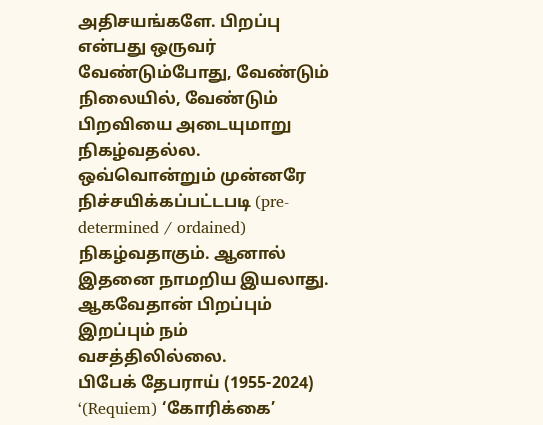அதிசயங்களே. பிறப்பு என்பது ஒருவர் வேண்டும்போது, வேண்டும் நிலையில், வேண்டும் பிறவியை அடையுமாறு நிகழ்வதல்ல. ஒவ்வொன்றும் முன்னரே நிச்சயிக்கப்பட்டபடி (pre-determined / ordained) நிகழ்வதாகும். ஆனால் இதனை நாமறிய இயலாது. ஆகவேதான் பிறப்பும் இறப்பும் நம் வசத்திலில்லை.
பிபேக் தேபராய் (1955-2024)
‘(Requiem) ‘கோரிக்கை’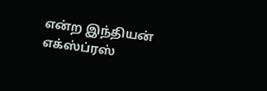என்ற இந்தியன் எக்ஸ்ப்ரஸ்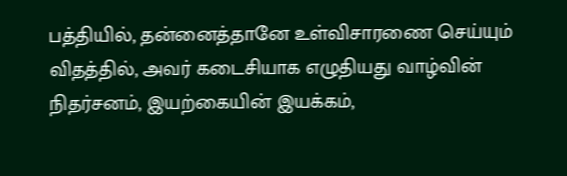பத்தியில், தன்னைத்தானே உள்விசாரணை செய்யும் விதத்தில், அவர் கடைசியாக எழுதியது வாழ்வின் நிதர்சனம், இயற்கையின் இயக்கம்,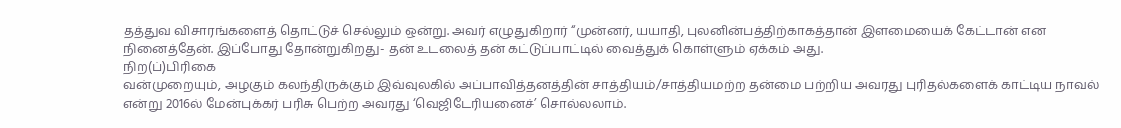தத்துவ விசாரங்களைத் தொட்டுச் செல்லும் ஒன்று. அவர் எழுதுகிறார் “முன்னர், யயாதி, புலனின்பத்திற்காகத்தான் இளமையைக் கேட்டான் என நினைத்தேன். இப்போது தோன்றுகிறது- தன் உடலைத் தன் கட்டுப்பாட்டில் வைத்துக் கொள்ளும் ஏக்கம் அது.
நிற(ப்)பிரிகை
வன்முறையும், அழகும் கலந்திருக்கும் இவ்வுலகில் அப்பாவித்தனத்தின் சாத்தியம்/சாத்தியமற்ற தன்மை பற்றிய அவரது புரிதல்களைக் காட்டிய நாவல் என்று 2016ல் மேன்புக்கர் பரிசு பெற்ற அவரது ‘வெஜிடேரியனைச்’ சொல்லலாம்.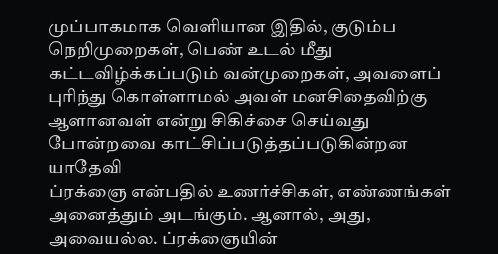முப்பாகமாக வெளியான இதில், குடும்ப நெறிமுறைகள், பெண் உடல் மீது கட்டவிழ்க்கப்படும் வன்முறைகள், அவளைப் புரிந்து கொள்ளாமல் அவள் மனசிதைவிற்கு ஆளானவள் என்று சிகிச்சை செய்வது போன்றவை காட்சிப்படுத்தப்படுகின்றன
யாதேவி
ப்ரக்ஞை என்பதில் உணர்ச்சிகள், எண்ணங்கள் அனைத்தும் அடங்கும். ஆனால், அது, அவையல்ல. ப்ரக்ஞையின்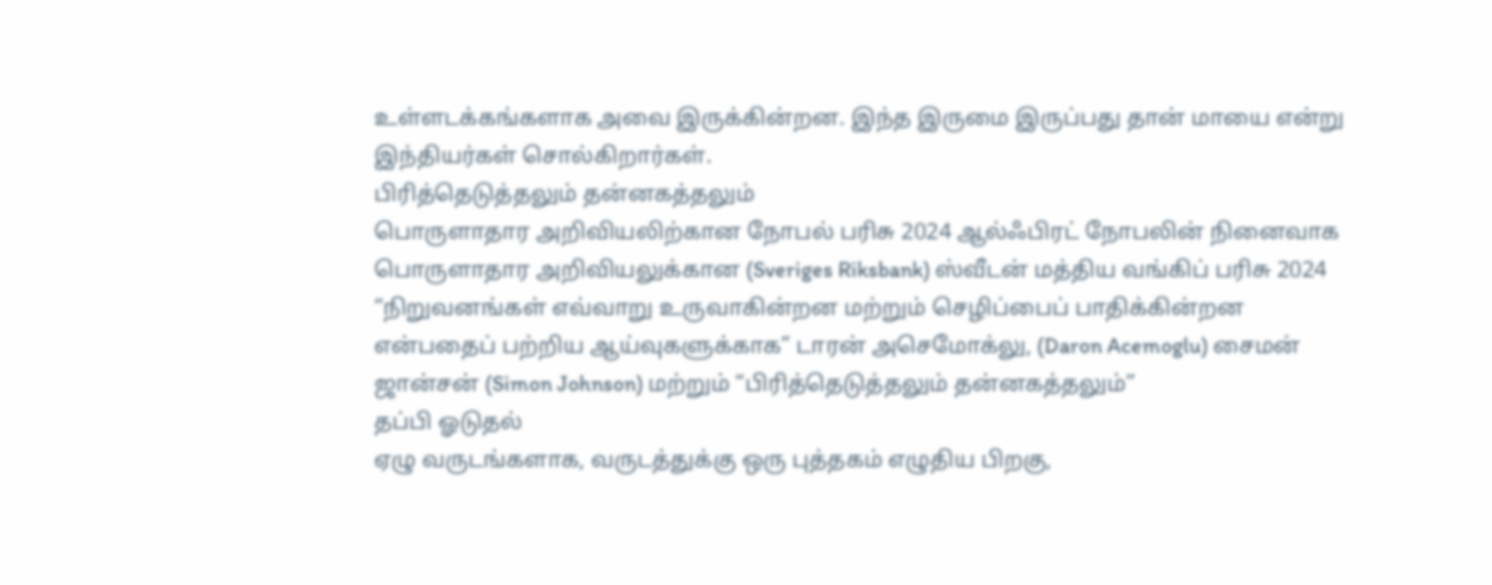உள்ளடக்கங்களாக அவை இருக்கின்றன. இந்த இருமை இருப்பது தான் மாயை என்று இந்தியர்கள் சொல்கிறார்கள்.
பிரித்தெடுத்தலும் தன்னகத்தலும்
பொருளாதார அறிவியலிற்கான நோபல் பரிசு 2024 ஆல்ஃபிரட் நோபலின் நினைவாக பொருளாதார அறிவியலுக்கான (Sveriges Riksbank) ஸ்வீடன் மத்திய வங்கிப் பரிசு 2024 “நிறுவனங்கள் எவ்வாறு உருவாகின்றன மற்றும் செழிப்பைப் பாதிக்கின்றன என்பதைப் பற்றிய ஆய்வுகளுக்காக” டாரன் அசெமோக்லு, (Daron Acemoglu) சைமன் ஜான்சன் (Simon Johnson) மற்றும் “பிரித்தெடுத்தலும் தன்னகத்தலும்”
தப்பி ஓடுதல்
ஏழு வருடங்களாக, வருடத்துக்கு ஒரு புத்தகம் எழுதிய பிறகு,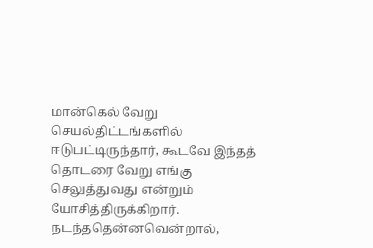மான்கெல் வேறு செயல்திட்டங்களில் ஈடுபட்டிருந்தார், கூடவே இந்தத் தொடரை வேறு எங்கு செலுத்துவது என்றும் யோசித்திருக்கிறார். நடந்ததென்னவென்றால்,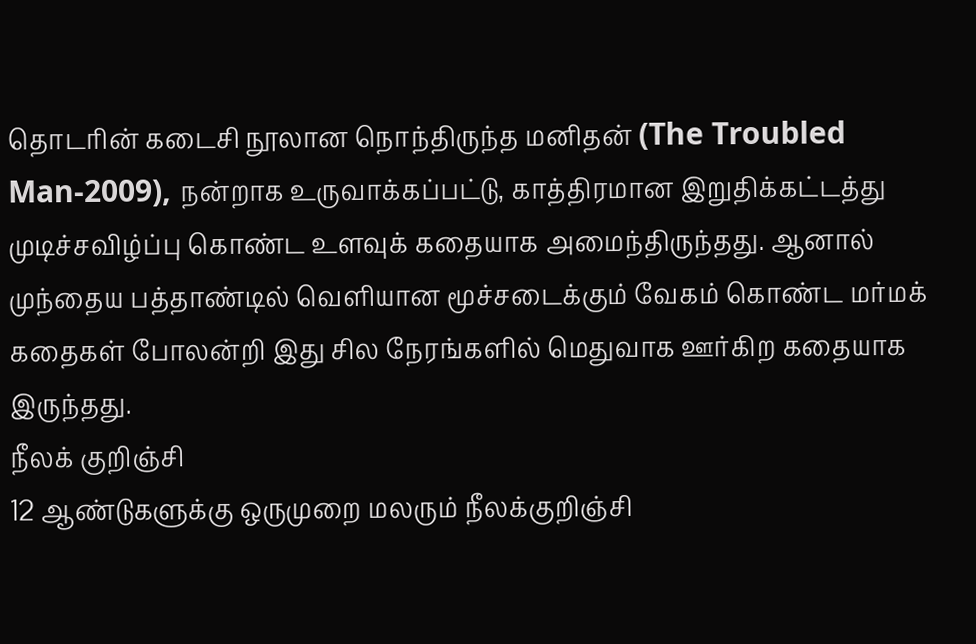தொடரின் கடைசி நூலான நொந்திருந்த மனிதன் (The Troubled Man-2009), நன்றாக உருவாக்கப்பட்டு, காத்திரமான இறுதிக்கட்டத்து முடிச்சவிழ்ப்பு கொண்ட உளவுக் கதையாக அமைந்திருந்தது. ஆனால் முந்தைய பத்தாண்டில் வெளியான மூச்சடைக்கும் வேகம் கொண்ட மர்மக் கதைகள் போலன்றி இது சில நேரங்களில் மெதுவாக ஊர்கிற கதையாக இருந்தது.
நீலக் குறிஞ்சி
12 ஆண்டுகளுக்கு ஒருமுறை மலரும் நீலக்குறிஞ்சி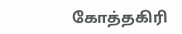கோத்தகிரி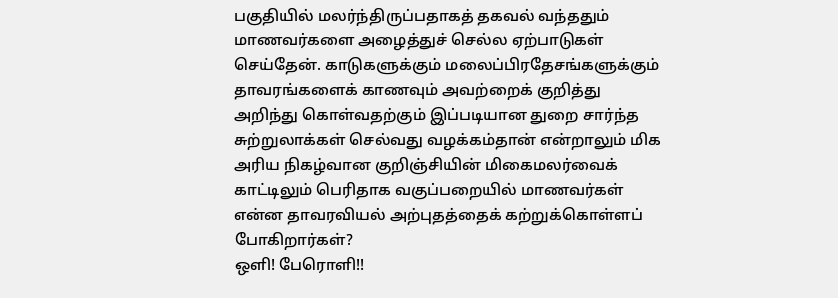பகுதியில் மலர்ந்திருப்பதாகத் தகவல் வந்ததும் மாணவர்களை அழைத்துச் செல்ல ஏற்பாடுகள் செய்தேன். காடுகளுக்கும் மலைப்பிரதேசங்களுக்கும் தாவரங்களைக் காணவும் அவற்றைக் குறித்து அறிந்து கொள்வதற்கும் இப்படியான துறை சார்ந்த சுற்றுலாக்கள் செல்வது வழக்கம்தான் என்றாலும் மிக அரிய நிகழ்வான குறிஞ்சியின் மிகைமலர்வைக் காட்டிலும் பெரிதாக வகுப்பறையில் மாணவர்கள் என்ன தாவரவியல் அற்புதத்தைக் கற்றுக்கொள்ளப் போகிறார்கள்?
ஒளி! பேரொளி!!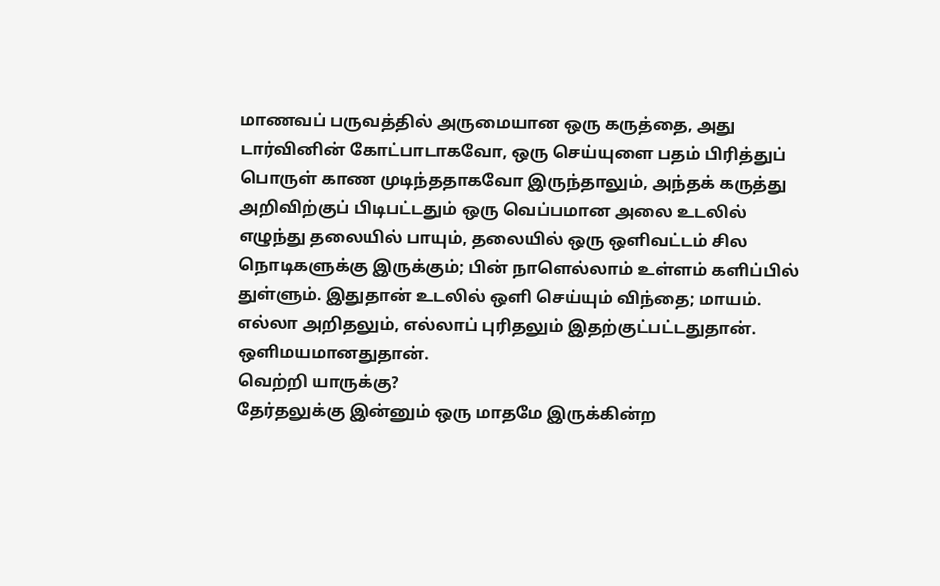மாணவப் பருவத்தில் அருமையான ஒரு கருத்தை, அது டார்வினின் கோட்பாடாகவோ, ஒரு செய்யுளை பதம் பிரித்துப் பொருள் காண முடிந்ததாகவோ இருந்தாலும், அந்தக் கருத்து அறிவிற்குப் பிடிபட்டதும் ஒரு வெப்பமான அலை உடலில் எழுந்து தலையில் பாயும், தலையில் ஒரு ஒளிவட்டம் சில நொடிகளுக்கு இருக்கும்; பின் நாளெல்லாம் உள்ளம் களிப்பில் துள்ளும். இதுதான் உடலில் ஒளி செய்யும் விந்தை; மாயம். எல்லா அறிதலும், எல்லாப் புரிதலும் இதற்குட்பட்டதுதான். ஒளிமயமானதுதான்.
வெற்றி யாருக்கு?
தேர்தலுக்கு இன்னும் ஒரு மாதமே இருக்கின்ற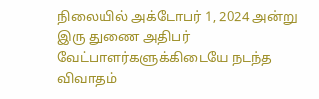நிலையில் அக்டோபர் 1, 2024 அன்று இரு துணை அதிபர் வேட்பாளர்களுக்கிடையே நடந்த விவாதம்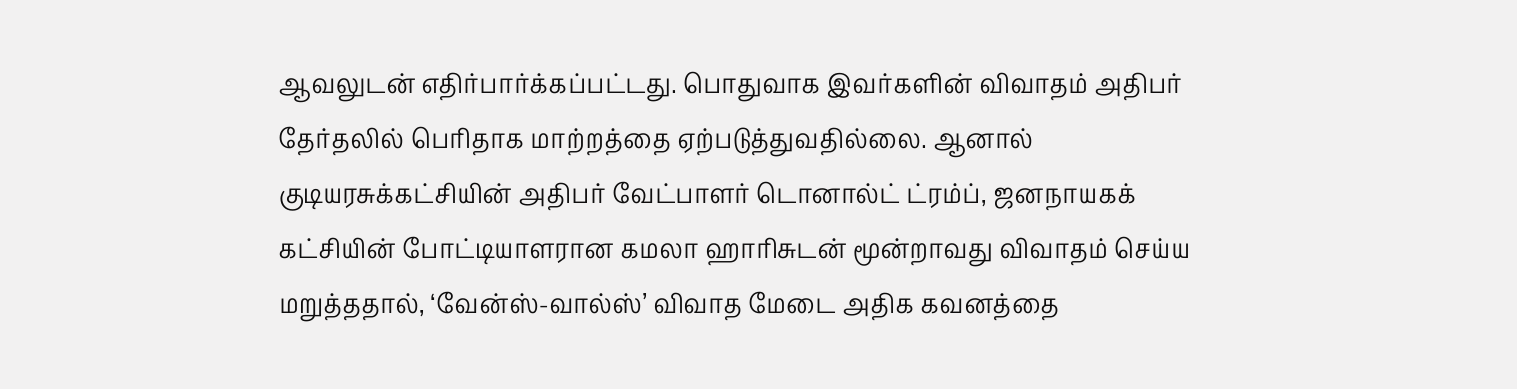ஆவலுடன் எதிர்பார்க்கப்பட்டது. பொதுவாக இவர்களின் விவாதம் அதிபர் தேர்தலில் பெரிதாக மாற்றத்தை ஏற்படுத்துவதில்லை. ஆனால் குடியரசுக்கட்சியின் அதிபர் வேட்பாளர் டொனால்ட் ட்ரம்ப், ஜனநாயகக் கட்சியின் போட்டியாளரான கமலா ஹாரிசுடன் மூன்றாவது விவாதம் செய்ய மறுத்ததால், ‘வேன்ஸ்-வால்ஸ்’ விவாத மேடை அதிக கவனத்தை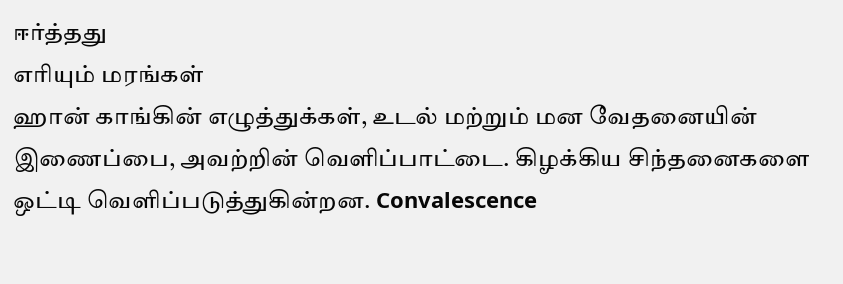ஈர்த்தது
எரியும் மரங்கள்
ஹான் காங்கின் எழுத்துக்கள், உடல் மற்றும் மன வேதனையின் இணைப்பை, அவற்றின் வெளிப்பாட்டை. கிழக்கிய சிந்தனைகளை ஒட்டி வெளிப்படுத்துகின்றன. Convalescence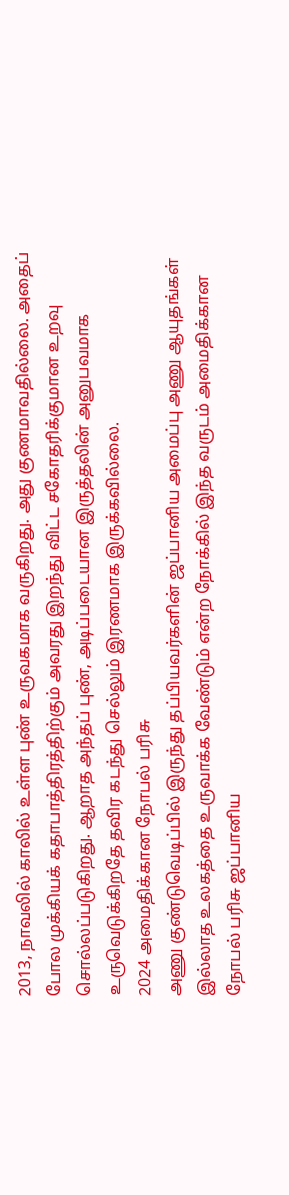2013, நாவலில் காலில் உள்ள புண் உருவகமாக வருகிறது. அது குணமாவதில்லை. அதைப் போல முக்கியக் கதாபாத்திரத்திற்கும் அவரது இறந்து விட்ட சகோதரிக்குமான உறவு சொல்லப்படுகிறது. ஆறாத அந்தப் புண், அடிப்படையான இருத்தலின் அனுபவமாக உருவெடுக்கிறதே தவிர கடந்து செல்லும் இரணமாக இருக்கவில்லை.
2024 அமைதிக்கான நோபல் பரிசு
அணு குண்டுவெடிப்பில் இருந்து தப்பியவர்களின் ஜப்பானிய அமைப்பு அணு ஆயுதங்கள் இல்லாத உலகத்தை உருவாக்க வேண்டும் என்ற நோக்கில் இந்த வருடம் அமைதிக்கான நோபல் பரிசு ஜப்பானிய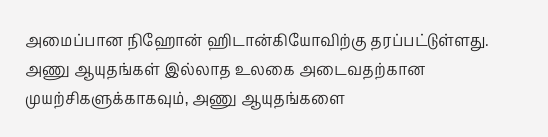அமைப்பான நிஹோன் ஹிடான்கியோவிற்கு தரப்பட்டுள்ளது. அணு ஆயுதங்கள் இல்லாத உலகை அடைவதற்கான முயற்சிகளுக்காகவும், அணு ஆயுதங்களை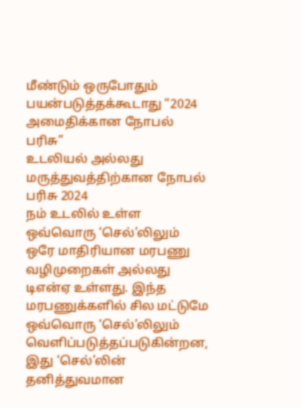மீண்டும் ஒருபோதும் பயன்படுத்தக்கூடாது “2024 அமைதிக்கான நோபல் பரிசு”
உடலியல் அல்லது மருத்துவத்திற்கான நோபல் பரிசு 2024
நம் உடலில் உள்ள ஒவ்வொரு ‘செல்’லிலும் ஒரே மாதிரியான மரபணு வழிமுறைகள் அல்லது டிஎன்ஏ உள்ளது. இந்த மரபணுக்களில் சில மட்டுமே ஒவ்வொரு ‘செல்’லிலும் வெளிப்படுத்தப்படுகின்றன, இது ‘செல்’லின் தனித்துவமான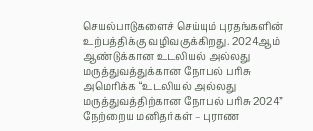செயல்பாடுகளைச் செய்யும் புரதங்களின் உற்பத்திக்கு வழிவகுக்கிறது. 2024ஆம் ஆண்டுக்கான உடலியல் அல்லது மருத்துவத்துக்கான நோபல் பரிசு அமெரிக்க “உடலியல் அல்லது மருத்துவத்திற்கான நோபல் பரிசு 2024”
நேற்றைய மனிதர்கள் – புராண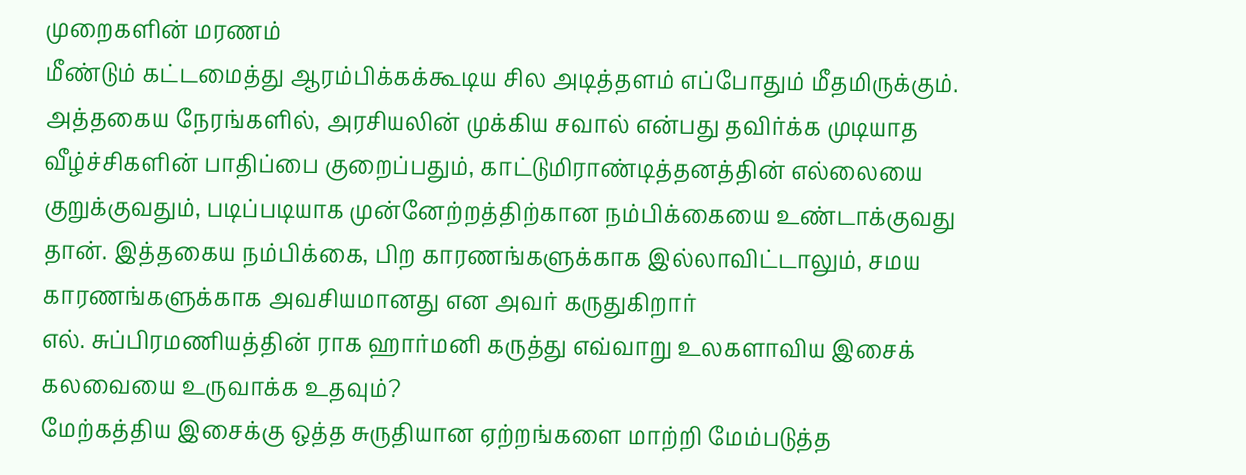முறைகளின் மரணம்
மீண்டும் கட்டமைத்து ஆரம்பிக்கக்கூடிய சில அடித்தளம் எப்போதும் மீதமிருக்கும். அத்தகைய நேரங்களில், அரசியலின் முக்கிய சவால் என்பது தவிர்க்க முடியாத வீழ்ச்சிகளின் பாதிப்பை குறைப்பதும், காட்டுமிராண்டித்தனத்தின் எல்லையை குறுக்குவதும், படிப்படியாக முன்னேற்றத்திற்கான நம்பிக்கையை உண்டாக்குவது தான். இத்தகைய நம்பிக்கை, பிற காரணங்களுக்காக இல்லாவிட்டாலும், சமய காரணங்களுக்காக அவசியமானது என அவர் கருதுகிறார்
எல். சுப்பிரமணியத்தின் ராக ஹார்மனி கருத்து எவ்வாறு உலகளாவிய இசைக் கலவையை உருவாக்க உதவும்?
மேற்கத்திய இசைக்கு ஒத்த சுருதியான ஏற்றங்களை மாற்றி மேம்படுத்த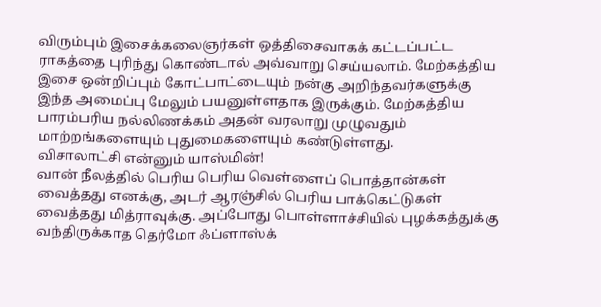விரும்பும் இசைக்கலைஞர்கள் ஒத்திசைவாகக் கட்டப்பட்ட ராகத்தை புரிந்து கொண்டால் அவ்வாறு செய்யலாம். மேற்கத்திய இசை ஒன்றிப்பும் கோட்பாட்டையும் நன்கு அறிந்தவர்களுக்கு இந்த அமைப்பு மேலும் பயனுள்ளதாக இருக்கும். மேற்கத்திய பாரம்பரிய நல்லிணக்கம் அதன் வரலாறு முழுவதும் மாற்றங்களையும் புதுமைகளையும் கண்டுள்ளது.
விசாலாட்சி என்னும் யாஸ்மின்!
வான் நீலத்தில் பெரிய பெரிய வெள்ளைப் பொத்தான்கள் வைத்தது எனக்கு, அடர் ஆரஞ்சில் பெரிய பாக்கெட்டுகள் வைத்தது மித்ராவுக்கு. அப்போது பொள்ளாச்சியில் புழக்கத்துக்கு வந்திருக்காத தெர்மோ ஃப்ளாஸ்க்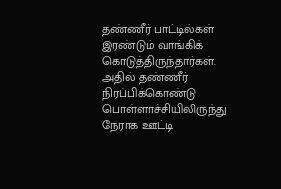தண்ணீர் பாட்டில்கள் இரண்டும் வாங்கிக் கொடுத்திருந்தார்கள். அதில் தண்ணீர் நிரப்பிக்கொண்டு பொள்ளாச்சியிலிருந்து நேராக ஊட்டி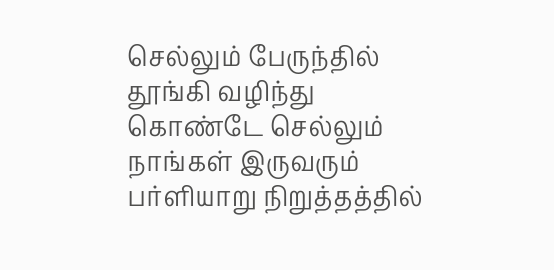செல்லும் பேருந்தில் தூங்கி வழிந்து கொண்டே செல்லும் நாங்கள் இருவரும் பர்ளியாறு நிறுத்தத்தில்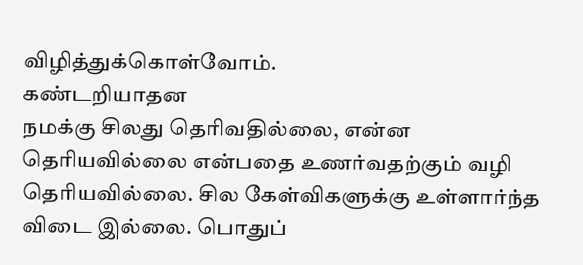விழித்துக்கொள்வோம்.
கண்டறியாதன
நமக்கு சிலது தெரிவதில்லை, என்ன தெரியவில்லை என்பதை உணர்வதற்கும் வழி தெரியவில்லை. சில கேள்விகளுக்கு உள்ளார்ந்த விடை இல்லை. பொதுப்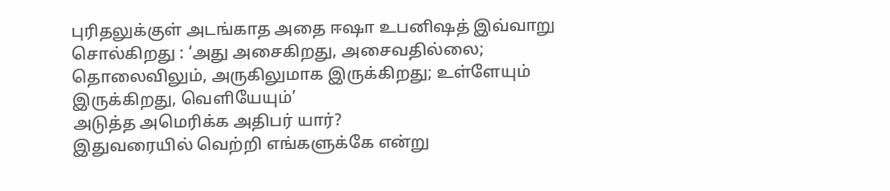புரிதலுக்குள் அடங்காத அதை ஈஷா உபனிஷத் இவ்வாறு சொல்கிறது : ‘அது அசைகிறது, அசைவதில்லை; தொலைவிலும், அருகிலுமாக இருக்கிறது; உள்ளேயும் இருக்கிறது, வெளியேயும்’
அடுத்த அமெரிக்க அதிபர் யார்?
இதுவரையில் வெற்றி எங்களுக்கே என்று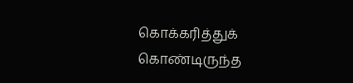கொக்கரித்துக் கொண்டிருந்த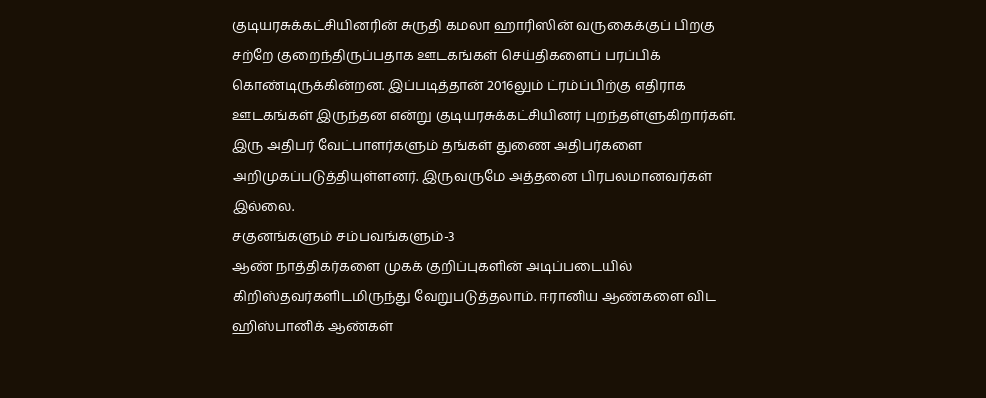குடியரசுக்கட்சியினரின் சுருதி கமலா ஹாரிஸின் வருகைக்குப் பிறகு சற்றே குறைந்திருப்பதாக ஊடகங்கள் செய்திகளைப் பரப்பிக் கொண்டிருக்கின்றன. இப்படித்தான் 2016லும் ட்ரம்ப்பிற்கு எதிராக ஊடகங்கள் இருந்தன என்று குடியரசுக்கட்சியினர் புறந்தள்ளுகிறார்கள். இரு அதிபர் வேட்பாளர்களும் தங்கள் துணை அதிபர்களை அறிமுகப்படுத்தியுள்ளனர். இருவருமே அத்தனை பிரபலமானவர்கள் இல்லை.
சகுனங்களும் சம்பவங்களும்-3
ஆண் நாத்திகர்களை முகக் குறிப்புகளின் அடிப்படையில் கிறிஸ்தவர்களிடமிருந்து வேறுபடுத்தலாம். ஈரானிய ஆண்களை விட ஹிஸ்பானிக் ஆண்கள்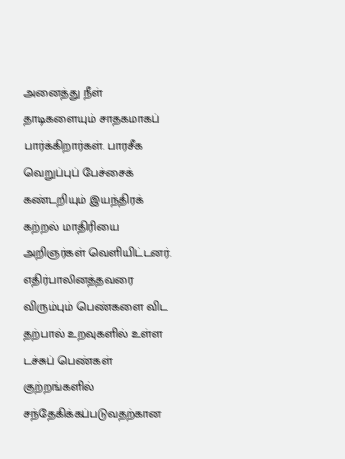அனைத்து நீள் தாடிகளையும் சாதகமாகப் பார்க்கிறார்கள். பாரசீக வெறுப்புப் பேச்சைக் கண்டறியும் இயந்திரக் கற்றல் மாதிரியை அறிஞர்கள் வெளியிட்டனர். எதிர்பாலினத்தவரை விரும்பும் பெண்களை விட தற்பால் உறவுகளில் உள்ள டச்சுப் பெண்கள் குற்றங்களில் சந்தேகிக்கப்படுவதற்கான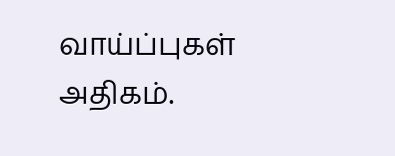வாய்ப்புகள் அதிகம்.